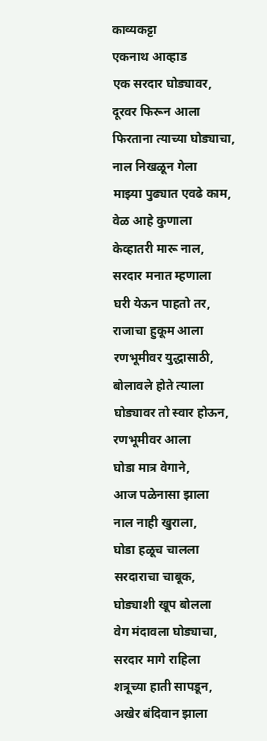काव्यकट्टा
एकनाथ आव्हाड
एक सरदार घोड्यावर,
दूरवर फिरून आला
फिरताना त्याच्या घोड्याचा,
नाल निखळून गेला
माझ्या पुढ्यात एवढे काम,
वेळ आहे कुणाला
केव्हातरी मारू नाल,
सरदार मनात म्हणाला
घरी येऊन पाहतो तर,
राजाचा हुकूम आला
रणभूमीवर युद्धासाठी,
बोलावले होते त्याला
घोड्यावर तो स्वार होऊन,
रणभूमीवर आला
घोडा मात्र वेगाने,
आज पळेनासा झाला
नाल नाही खुराला,
घोडा हळूच चालला
सरदाराचा चाबूक,
घोड्याशी खूप बोलला
वेग मंदावला घोड्याचा,
सरदार मागे राहिला
शत्रूच्या हाती सापडून,
अखेर बंदिवान झाला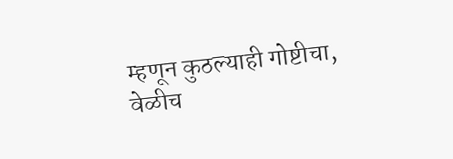म्हणून कुठल्याही गोष्टीचा,
वेळीच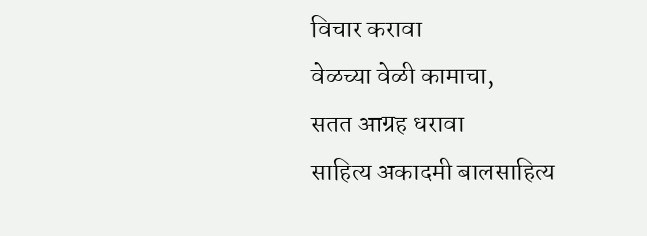विचार करावा
वेळच्या वेळी कामाचा,
सतत आग्रह धरावा
साहित्य अकादमी बालसाहित्य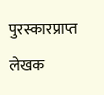पुरस्कारप्राप्त लेखक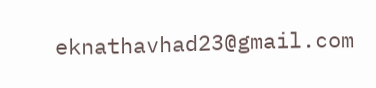eknathavhad23@gmail.com